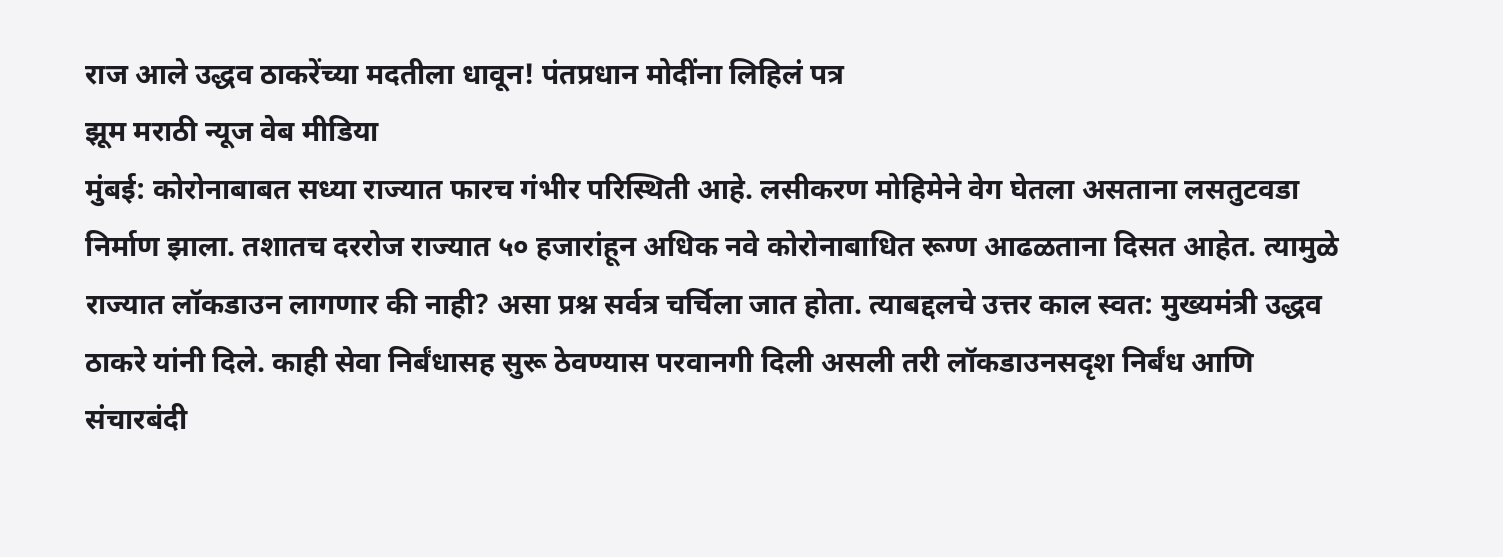राज आले उद्धव ठाकरेंच्या मदतीला धावून! पंतप्रधान मोदींना लिहिलं पत्र
झूम मराठी न्यूज वेब मीडिया
मुंबई: कोरोनाबाबत सध्या राज्यात फारच गंभीर परिस्थिती आहे. लसीकरण मोहिमेने वेग घेतला असताना लसतुटवडा निर्माण झाला. तशातच दररोज राज्यात ५० हजारांहून अधिक नवे कोरोनाबाधित रूग्ण आढळताना दिसत आहेत. त्यामुळे राज्यात लॉकडाउन लागणार की नाही? असा प्रश्न सर्वत्र चर्चिला जात होता. त्याबद्दलचे उत्तर काल स्वत: मुख्यमंत्री उद्धव ठाकरे यांनी दिले. काही सेवा निर्बंधासह सुरू ठेवण्यास परवानगी दिली असली तरी लॉकडाउनसदृश निर्बंध आणि संचारबंदी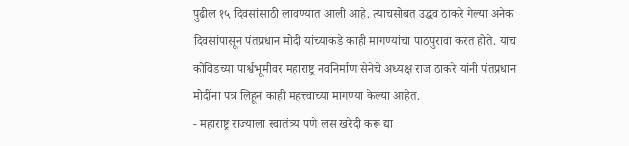पुढील १५ दिवसांसाठी लावण्यात आली आहे. त्याचसोबत उद्धव ठाकरे गेल्या अनेक दिवसांपासून पंतप्रधान मोदी यांच्याकडे काही मागण्यांचा पाठपुरावा करत होते. याच कोविडच्या पार्श्वभूमीवर महाराष्ट्र नवनिर्माण सेनेचे अध्यक्ष राज ठाकरे यांनी पंतप्रधान मोदींना पत्र लिहून काही महत्त्वाच्या मागण्या केल्या आहेत.
- महाराष्ट्र राज्याला स्वातंत्र्य पणे लस खरेदी करू द्या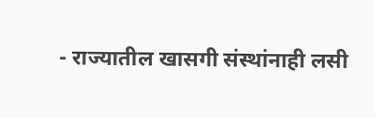- राज्यातील खासगी संस्थांनाही लसी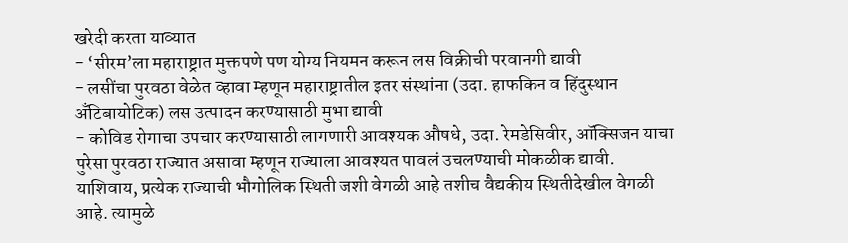खरेदी करता याव्यात
- ‘सीरम’ला महाराष्ट्रात मुक्तपणे पण योग्य नियमन करून लस विक्रीची परवानगी द्यावी
- लसींचा पुरवठा वेळेत व्हावा म्हणून महाराष्ट्रातील इतर संस्थांना (उदा. हाफकिन व हिंदुस्थान अँटिबायोटिक) लस उत्पादन करण्यासाठी मुभा द्यावी
- कोविड रोगाचा उपचार करण्यासाठी लागणारी आवश्यक औषधे, उदा. रेमडेसिवीर, ऑक्सिजन याचा पुरेसा पुरवठा राज्यात असावा म्हणून राज्याला आवश्यत पावलं उचलण्याची मोकळीक द्यावी.
याशिवाय, प्रत्येक राज्याची भौगोलिक स्थिती जशी वेगळी आहे तशीच वैद्यकीय स्थितीदेखील वेगळी आहे. त्यामुळे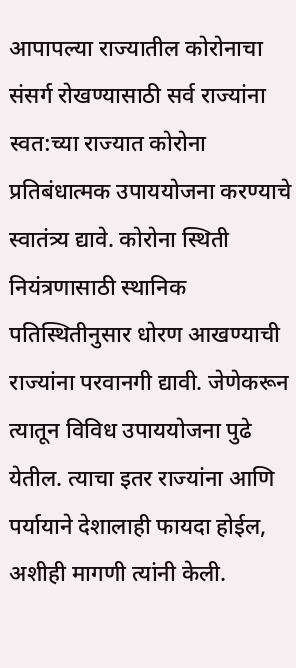आपापल्या राज्यातील कोरोनाचा संसर्ग रोखण्यासाठी सर्व राज्यांना स्वत:च्या राज्यात कोरोना प्रतिबंधात्मक उपाययोजना करण्याचे स्वातंत्र्य द्यावे. कोरोना स्थिती नियंत्रणासाठी स्थानिक पतिस्थितीनुसार धोरण आखण्याची राज्यांना परवानगी द्यावी. जेणेकरून त्यातून विविध उपाययोजना पुढे येतील. त्याचा इतर राज्यांना आणि पर्यायाने देशालाही फायदा होईल, अशीही मागणी त्यांनी केली.